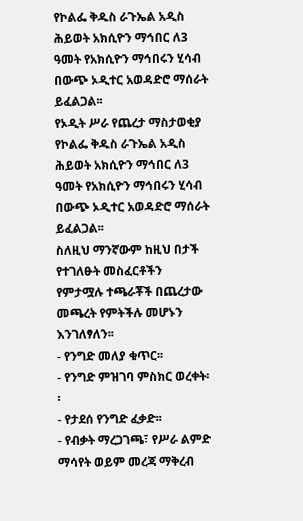የኮልፌ ቅዱስ ራጉኤል አዲስ ሕይወት አክሲዮን ማኅበር ለ3 ዓመት የአክሲዮን ማኅበሩን ሂሳብ በውጭ ኦዲተር አወዳድሮ ማሰራት ይፈልጋል፡፡
የኦዲት ሥራ የጨረታ ማስታወቂያ
የኮልፌ ቅዱስ ራጉኤል አዲስ ሕይወት አክሲዮን ማኅበር ለ3 ዓመት የአክሲዮን ማኅበሩን ሂሳብ በውጭ ኦዲተር አወዳድሮ ማሰራት ይፈልጋል፡፡
ስለዚህ ማንኛውም ከዚህ በታች የተገለፁት መስፈርቶችን የምታሟሉ ተጫራቾች በጨረታው መጫረት የምትችሉ መሆኑን እንገለፃለን፡፡
- የንግድ መለያ ቁጥር፡፡
- የንግድ ምዝገባ ምስክር ወረቀት፡፡
- የታደሰ የንግድ ፈቃድ፡፡
- የብቃት ማረጋገጫ፣ የሥራ ልምድ ማሳየት ወይም መረጃ ማቅረብ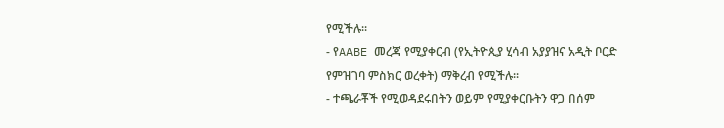የሚችሉ፡፡
- የAABE መረጃ የሚያቀርብ (የኢትዮጲያ ሂሳብ አያያዝና አዲት ቦርድ የምዝገባ ምስክር ወረቀት) ማቅረብ የሚችሉ፡፡
- ተጫራቾች የሚወዳደሩበትን ወይም የሚያቀርቡትን ዋጋ በሰም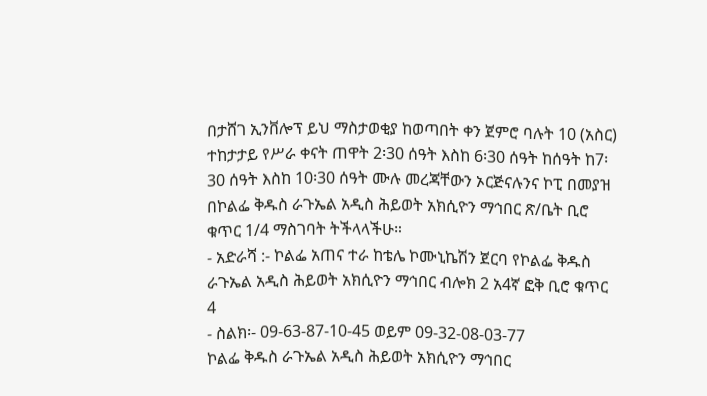በታሸገ ኢንቨሎፕ ይህ ማስታወቂያ ከወጣበት ቀን ጀምሮ ባሉት 10 (አስር) ተከታታይ የሥራ ቀናት ጠዋት 2፡30 ሰዓት እስከ 6፡30 ሰዓት ከሰዓት ከ7፡30 ሰዓት እስከ 10፡30 ሰዓት ሙሉ መረጃቸውን ኦርጅናሉንና ኮፒ በመያዝ በኮልፌ ቅዱስ ራጉኤል አዲስ ሕይወት አክሲዮን ማኅበር ጽ/ቤት ቢሮ ቁጥር 1/4 ማስገባት ትችላላችሁ።
- አድራሻ :- ኮልፌ አጠና ተራ ከቴሌ ኮሙኒኬሽን ጀርባ የኮልፌ ቅዱስ ራጉኤል አዲስ ሕይወት አክሲዮን ማኅበር ብሎክ 2 አ4ኛ ፎቅ ቢሮ ቁጥር 4
- ስልክ፡- 09-63-87-10-45 ወይም 09-32-08-03-77
ኮልፌ ቅዱስ ራጉኤል አዲስ ሕይወት አክሲዮን ማኅበር